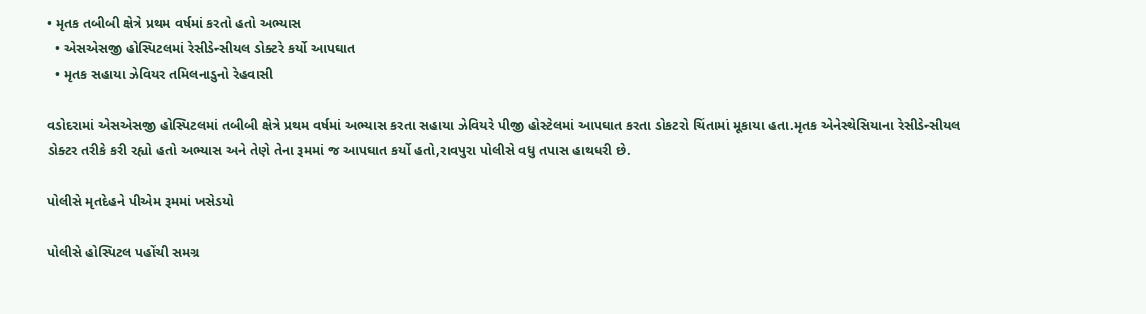• મૃતક તબીબી ક્ષેત્રે પ્રથમ વર્ષમાં કરતો હતો અભ્યાસ
  • એસએસજી હોસ્પિટલમાં રેસીડેન્સીયલ ડોક્ટરે કર્યો આપઘાત
  • મૃતક સહાયા ઝેવિયર તમિલનાડુનો રેહવાસી

વડોદરામાં એસએસજી હોસ્પિટલમાં તબીબી ક્ષેત્રે પ્રથમ વર્ષમાં અભ્યાસ કરતા સહાયા ઝેવિયરે પીજી હોસ્ટેલમાં આપઘાત કરતા ડોકટરો ચિંતામાં મૂકાયા હતા.મૃતક એનેસ્થેસિયાના રેસીડેન્સીયલ ડોક્ટર તરીકે કરી રહ્યો હતો અભ્યાસ અને તેણે તેના રૂમમાં જ આપઘાત કર્યો હતો,રાવપુરા પોલીસે વધુ તપાસ હાથધરી છે.

પોલીસે મૃતદેહને પીએમ રૂમમાં ખસેડયો

પોલીસે હોસ્પિટલ પહોંચી સમગ્ર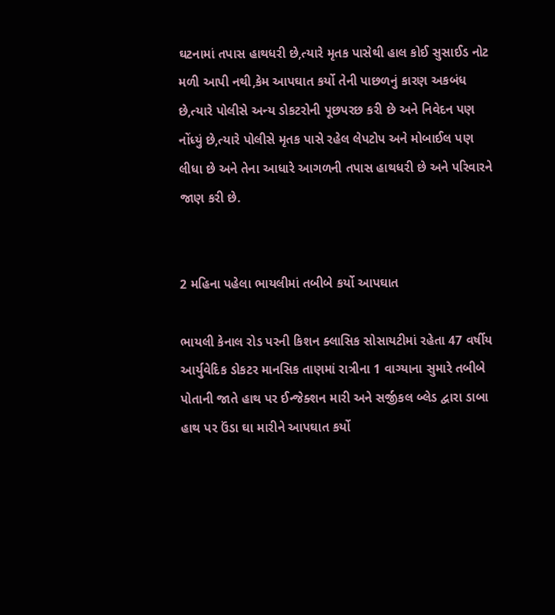ઘટનામાં તપાસ હાથધરી છે,ત્યારે મૃતક પાસેથી હાલ કોઈ સુસાઈડ નોટ મળી આપી નથી,કેમ આપઘાત કર્યો તેની પાછળનું કારણ અકબંધ છે,ત્યારે પોલીસે અન્ય ડોકટરોની પૂછપરછ કરી છે અને નિવેદન પણ નોંધ્યું છે,ત્યારે પોલીસે મૃતક પાસે રહેલ લેપટોપ અને મોબાઈલ પણ લીધા છે અને તેના આધારે આગળની તપાસ હાથધરી છે અને પરિવારને જાણ કરી છે.


2 મહિના પહેલા ભાયલીમાં તબીબે કર્યો આપઘાત

ભાયલી કેનાલ રોડ પરની કિશન ક્લાસિક સોસાયટીમાં રહેતા 47 વર્ષીય આર્યુવેદિક ડોકટર માનસિક તાણમાં રાત્રીના 1 વાગ્યાના સુમારે તબીબે પોતાની જાતે હાથ પર ઈન્જેક્શન મારી અને સર્જીકલ બ્લેડ દ્વારા ડાબા હાથ પર ઉંડા ઘા મારીને આપઘાત કર્યો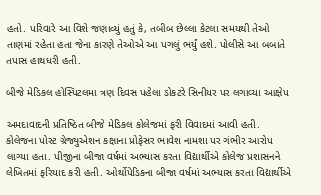હતો. પરિવારે આ વિશે જણાવ્યું હતું કે, તબીબ છેલ્લા કેટલા સમયથી તેઓ તાણમાં રહેતા હતા જેના કારણે તેઓએ આ પગલું ભર્યું હશે. પોલીસે આ બબાતે તપાસ હાથધરી હતી.

બીજે મેડિકલ હોસ્પિટલમા ત્રણ દિવસ પહેલા ડોકટરે સિનીયર પર લગાવ્યા આક્ષેપ

અમદાવાદની પ્રતિષ્ઠિત બીજે મેડિકલ કોલેજમાં ફરી વિવાદમાં આવી હતી. કોલેજના પોસ્ટ ગ્રેજ્યુએશન કક્ષાના પ્રોફેસર ભાવેશ નામશા પર ગંભીર આરોપ લાગ્યા હતા. પીજીના બીજા વર્ષમાં અભ્યાસ કરતા વિદ્યાર્થીએ કોલેજ પ્રશાસનને લેખિતમાં ફરિયાદ કરી હતી. ઓર્થોપેડિકના બીજા વર્ષમાં અભ્યાસ કરતા વિદ્યાર્થીએ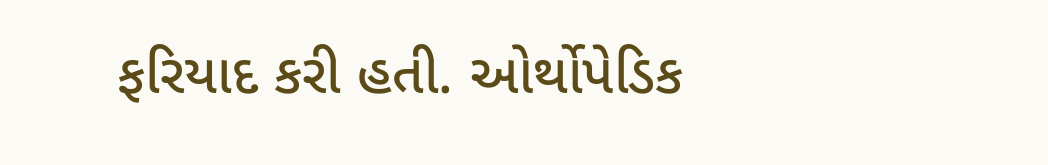ફરિયાદ કરી હતી. ઓર્થોપેડિક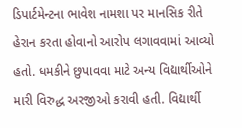ડિપાર્ટમેન્ટના ભાવેશ નામશા પર માનસિક રીતે હેરાન કરતા હોવાનો આરોપ લગાવવામાં આવ્યો હતો. ધમકીને છુપાવવા માટે અન્ય વિદ્યાર્થીઓને મારી વિરુદ્ધ અરજીઓ કરાવી હતી. વિદ્યાર્થી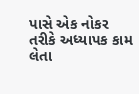પાસે એક નોકર તરીકે અધ્યાપક કામ લેતા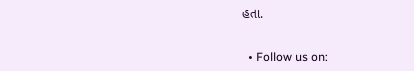હતા.


  • Follow us on: